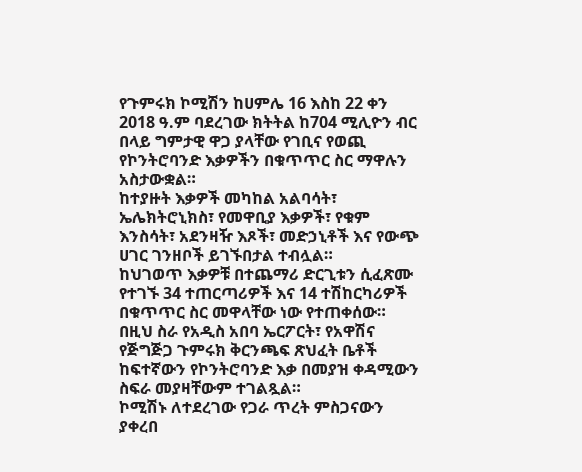የጉምሩክ ኮሚሽን ከሀምሌ 16 እስከ 22 ቀን 2018 ዓ.ም ባደረገው ክትትል ከ704 ሚሊዮን ብር በላይ ግምታዊ ዋጋ ያላቸው የገቢና የወጪ የኮንትሮባንድ እቃዎችን በቁጥጥር ስር ማዋሉን አስታውቋል።
ከተያዙት እቃዎች መካከል አልባሳት፣ ኤሌክትሮኒክስ፣ የመዋቢያ እቃዎች፣ የቁም እንስሳት፣ አደንዛዥ እጾች፣ መድኃኒቶች እና የውጭ ሀገር ገንዘቦች ይገኙበታል ተብሏል።
ከህገወጥ እቃዎቹ በተጨማሪ ድርጊቱን ሲፈጽሙ የተገኙ 34 ተጠርጣሪዎች እና 14 ተሽከርካሪዎች በቁጥጥር ስር መዋላቸው ነው የተጠቀሰው።
በዚህ ስራ የአዲስ አበባ ኤርፖርት፣ የአዋሽና የጅግጅጋ ጉምሩክ ቅርንጫፍ ጽህፈት ቤቶች ከፍተኛውን የኮንትሮባንድ እቃ በመያዝ ቀዳሚውን ስፍራ መያዛቸውም ተገልጿል።
ኮሚሽኑ ለተደረገው የጋራ ጥረት ምስጋናውን ያቀረበ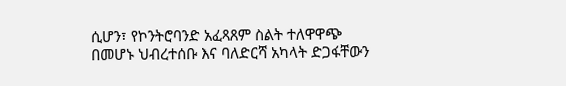ሲሆን፣ የኮንትሮባንድ አፈጻጸም ስልት ተለዋዋጭ በመሆኑ ህብረተሰቡ እና ባለድርሻ አካላት ድጋፋቸውን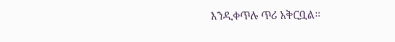እንዲቀጥሉ ጥሪ አቅርቧል።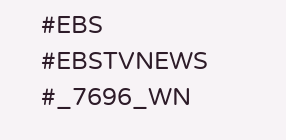#EBS
#EBSTVNEWS
#_7696_WN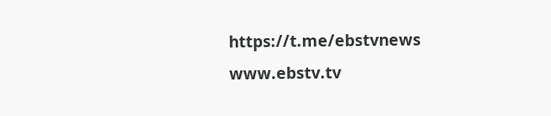https://t.me/ebstvnews
www.ebstv.tv